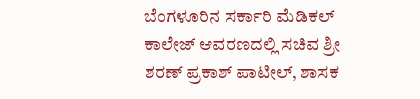ಬೆಂಗಳೂರಿನ ಸರ್ಕಾರಿ ಮೆಡಿಕಲ್ ಕಾಲೇಜ್ ಆವರಣದಲ್ಲಿ ಸಚಿವ ಶ್ರೀ ಶರಣ್ ಪ್ರಕಾಶ್ ಪಾಟೀಲ್, ಶಾಸಕ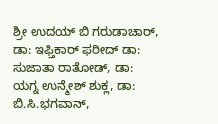ಶ್ರೀ ಉದಯ್ ಬಿ ಗರುಡಾಚಾರ್, ಡಾ: ಇಫ್ತಿಕಾರ್ ಫರೀದ್ ಡಾ: ಸುಜಾತಾ ರಾತೋಡ್, ಡಾ: ಯಗ್ನ ಉನ್ಮೇಶ್ ಶುಕ್ಲ, ಡಾ: ಬಿ.ಸಿ.ಭಗವಾನ್,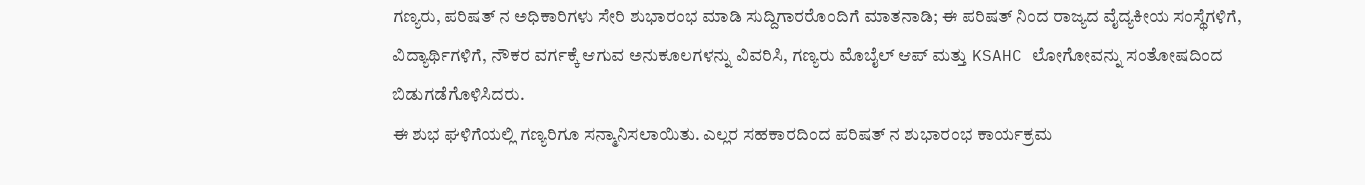ಗಣ್ಯರು, ಪರಿಷತ್ ನ ಅಧಿಕಾರಿಗಳು ಸೇರಿ ಶುಭಾರಂಭ ಮಾಡಿ ಸುದ್ದಿಗಾರರೊಂದಿಗೆ ಮಾತನಾಡಿ; ಈ ಪರಿಷತ್ ನಿಂದ ರಾಜ್ಯದ ವೈದ್ಯಕೀಯ ಸಂಸ್ಥೆಗಳಿಗೆ, ವಿದ್ಯಾರ್ಥಿಗಳಿಗೆ, ನೌಕರ ವರ್ಗಕ್ಕೆ ಆಗುವ ಅನುಕೂಲಗಳನ್ನು ವಿವರಿಸಿ, ಗಣ್ಯರು ಮೊಬೈಲ್ ಆಪ್ ಮತ್ತು KSAHC ಲೋಗೋವನ್ನು ಸಂತೋಷದಿಂದ ಬಿಡುಗಡೆಗೊಳಿಸಿದರು.
ಈ ಶುಭ ಘಳಿಗೆಯಲ್ಲಿ ಗಣ್ಯರಿಗೂ ಸನ್ಮಾನಿಸಲಾಯಿತು. ಎಲ್ಲರ ಸಹಕಾರದಿಂದ ಪರಿಷತ್ ನ ಶುಭಾರಂಭ ಕಾರ್ಯಕ್ರಮ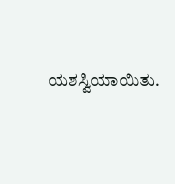ಯಶಸ್ವಿಯಾಯಿತು.